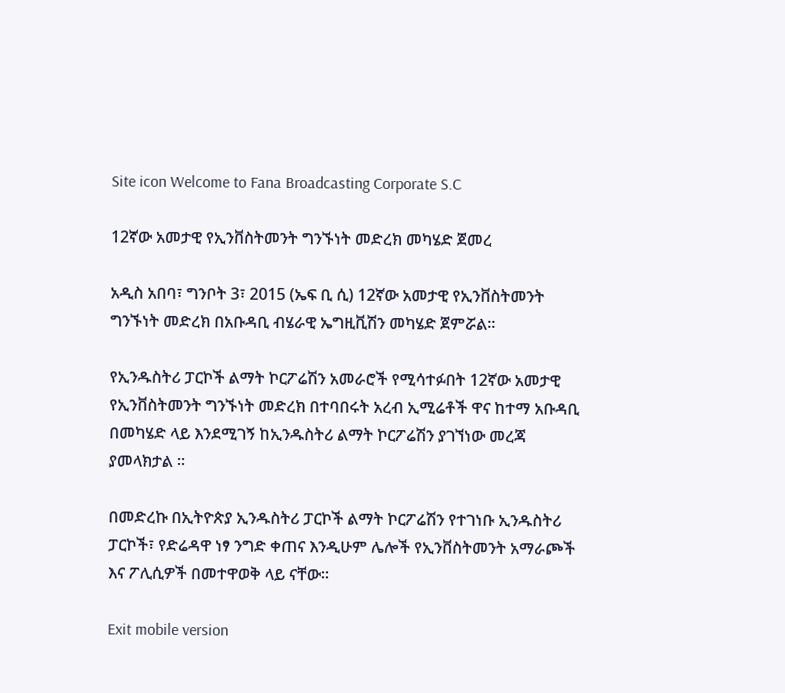Site icon Welcome to Fana Broadcasting Corporate S.C

12ኛው አመታዊ የኢንቨስትመንት ግንኙነት መድረክ መካሄድ ጀመረ

አዲስ አበባ፣ ግንቦት 3፣ 2015 (ኤፍ ቢ ሲ) 12ኛው አመታዊ የኢንቨስትመንት ግንኙነት መድረክ በአቡዳቢ ብሄራዊ ኤግዚቪሽን መካሄድ ጀምሯል፡፡

የኢንዱስትሪ ፓርኮች ልማት ኮርፖሬሽን አመራሮች የሚሳተፉበት 12ኛው አመታዊ የኢንቨስትመንት ግንኙነት መድረክ በተባበሩት አረብ ኢሚሬቶች ዋና ከተማ አቡዳቢ በመካሄድ ላይ እንደሚገኝ ከኢንዱስትሪ ልማት ኮርፖሬሽን ያገኘነው መረጃ ያመላክታል ።

በመድረኩ በኢትዮጵያ ኢንዱስትሪ ፓርኮች ልማት ኮርፖሬሽን የተገነቡ ኢንዱስትሪ ፓርኮች፣ የድሬዳዋ ነፃ ንግድ ቀጠና እንዲሁም ሌሎች የኢንቨስትመንት አማራጮች እና ፖሊሲዎች በመተዋወቅ ላይ ናቸው፡፡

Exit mobile version